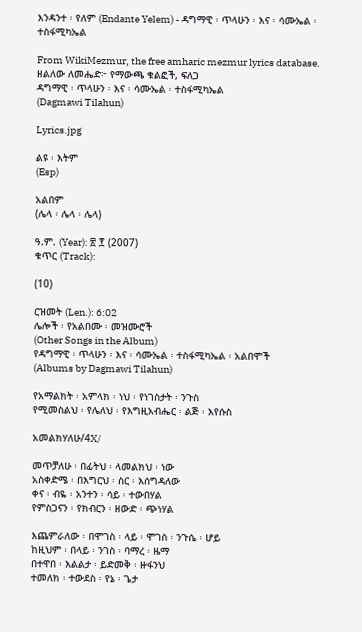እንዳንተ ፡ የለም (Endante Yelem) - ዳግማዊ ፡ ጥላሁን ፡ እና ፡ ሳሙኤል ፡ ተስፋሚካኤል

From WikiMezmur, the free amharic mezmur lyrics database.
ዘልለው ለመሔድ፦ የማውጫ ቁልፎች, ፍለጋ
ዳግማዊ ፡ ጥላሁን ፡ እና ፡ ሳሙኤል ፡ ተስፋሚካኤል
(Dagmawi Tilahun)

Lyrics.jpg

ልዩ ፡ እትም
(Esp)

አልበም
(ሌላ ፡ ሌላ ፡ ሌላ)

ዓ.ም. (Year): ፳ ፻ (2007)
ቁጥር (Track):

(10)

ርዝመት (Len.): 6:02
ሌሎች ፡ የአልበሙ ፡ መዝሙሮች
(Other Songs in the Album)
የዳግማዊ ፡ ጥላሁን ፡ እና ፡ ሳሙኤል ፡ ተስፋሚካኤል ፡ አልበሞች
(Albums by Dagmawi Tilahun)

የአማልክት ፡ አምላክ ፡ ነህ ፡ የነገስታት ፡ ንጉስ
የሚመስልህ ፡ የሌለህ ፡ የእግዚአብሔር ፡ ልጅ ፡ እየሱስ

አመልክሃለሁ/4X/

መጥቻለሁ ፡ በፊትህ ፡ ላመልክህ ፡ ነው
አስቀድሜ ፡ በእግርህ ፡ ስር ፡ እሰግዳለው
ቀና ፡ ብዬ ፡ አንተን ፡ ሳይ ፡ ተውበሃል
የምስጋናን ፡ የክብርን ፡ ዘውድ ፡ ጭነሃል

እጨምራለው ፡ በሞገስ ፡ ላይ ፡ ሞገስ ፡ ንጉሴ ፡ ሆይ
ከዚህም ፡ በላይ ፡ ንገስ ፡ ባማረ ፡ ዜማ
በተዋበ ፡ እልልታ ፡ ይድመቅ ፡ ዙፋንህ
ተመለክ ፡ ተውደስ ፡ የኔ ፡ ጌታ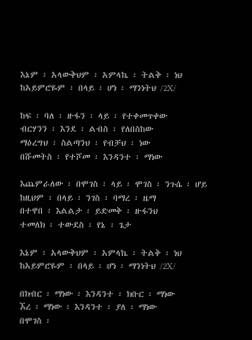እኔም ፡ አላውቅህም ፡ አምላኬ ፡ ትልቅ ፡ ነህ
ከአይምሮዬም ፡ በላይ ፡ ሆነ ፡ ማንነትህ /2X/

ከፍ ፡ ባለ ፡ ዙፋን ፡ ላይ ፡ የተቀመጥቀው
ብርሃንን ፡ እንደ ፡ ልብስ ፡ የለበስከው
ማዕረግህ ፡ ስልጣንህ ፡ የብቻህ ፡ ነው
በሹመትስ ፡ የተሾመ ፡ እንዳንተ ፡ ማነው

እጨምራለው ፡ በሞገስ ፡ ላይ ፡ ሞገስ ፡ ንጉሴ ፡ ሆይ
ከዚህም ፡ በላይ ፡ ንገስ ፡ ባማረ ፡ ዜማ
በተዋበ ፡ እልልታ ፡ ይድመቅ ፡ ዙፋንህ
ተመለክ ፡ ተውደስ ፡ የኔ ፡ ጌታ

እኔም ፡ አላውቅህም ፡ አምላኬ ፡ ትልቅ ፡ ነህ
ከአይምሮዬም ፡ በላይ ፡ ሆነ ፡ ማንነትህ /2X/

በክብር ፡ ማነው ፡ እንዳንተ ፡ ክቡር ፡ ማነው
ኧረ ፡ ማነው ፡ እንዳንተ ፡ ያለ ፡ ማነው
በሞገስ ፡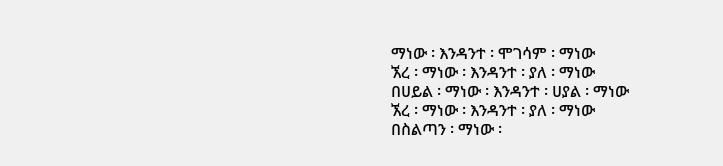ማነው ፡ እንዳንተ ፡ ሞገሳም ፡ ማነው
ኧረ ፡ ማነው ፡ እንዳንተ ፡ ያለ ፡ ማነው
በሀይል ፡ ማነው ፡ እንዳንተ ፡ ሀያል ፡ ማነው
ኧረ ፡ ማነው ፡ እንዳንተ ፡ ያለ ፡ ማነው
በስልጣን ፡ ማነው ፡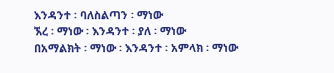እንዳንተ ፡ ባለስልጣን ፡ ማነው
ኧረ ፡ ማነው ፡ እንዳንተ ፡ ያለ ፡ ማነው
በአማልክት ፡ ማነው ፡ እንዳንተ ፡ አምላክ ፡ ማነው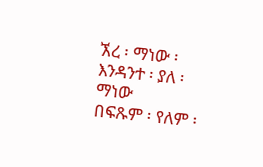ኧረ ፡ ማነው ፡ እንዳንተ ፡ ያለ ፡ ማነው
በፍጹም ፡ የለም ፡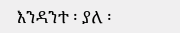እንዳንተ ፡ ያለ ፡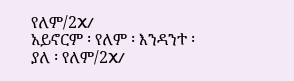የለም/2X/
አይኖርም ፡ የለም ፡ እንዳንተ ፡ ያለ ፡ የለም/2X/